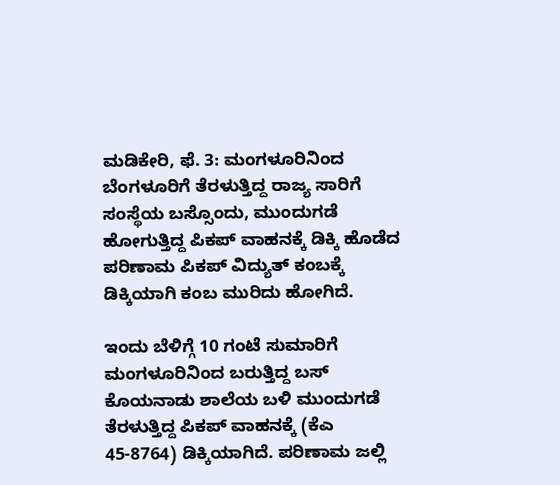ಮಡಿಕೇರಿ, ಫೆ. 3: ಮಂಗಳೂರಿನಿಂದ ಬೆಂಗಳೂರಿಗೆ ತೆರಳುತ್ತಿದ್ದ ರಾಜ್ಯ ಸಾರಿಗೆ ಸಂಸ್ಥೆಯ ಬಸ್ಸೊಂದು, ಮುಂದುಗಡೆ ಹೋಗುತ್ತಿದ್ದ ಪಿಕಪ್ ವಾಹನಕ್ಕೆ ಡಿಕ್ಕಿ ಹೊಡೆದ ಪರಿಣಾಮ ಪಿಕಪ್ ವಿದ್ಯುತ್ ಕಂಬಕ್ಕೆ ಡಿಕ್ಕಿಯಾಗಿ ಕಂಬ ಮುರಿದು ಹೋಗಿದೆ.

ಇಂದು ಬೆಳಿಗ್ಗೆ 10 ಗಂಟೆ ಸುಮಾರಿಗೆ ಮಂಗಳೂರಿನಿಂದ ಬರುತ್ತಿದ್ದ ಬಸ್ ಕೊಯನಾಡು ಶಾಲೆಯ ಬಳಿ ಮುಂದುಗಡೆ ತೆರಳುತ್ತಿದ್ದ ಪಿಕಪ್ ವಾಹನಕ್ಕೆ (ಕೆಎ 45-8764) ಡಿಕ್ಕಿಯಾಗಿದೆ. ಪರಿಣಾಮ ಜಲ್ಲಿ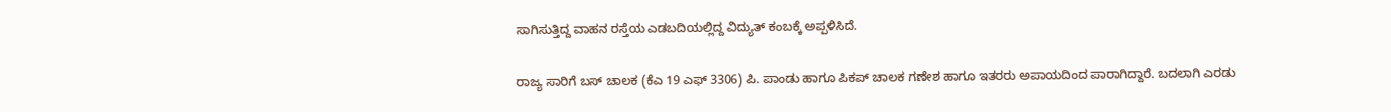ಸಾಗಿಸುತ್ತಿದ್ದ ವಾಹನ ರಸ್ತೆಯ ಎಡಬದಿಯಲ್ಲಿದ್ದ ವಿದ್ಯುತ್ ಕಂಬಕ್ಕೆ ಅಪ್ಪಳಿಸಿದೆ.

ರಾಜ್ಯ ಸಾರಿಗೆ ಬಸ್ ಚಾಲಕ (ಕೆಎ 19 ಎಫ್ 3306) ಪಿ. ಪಾಂಡು ಹಾಗೂ ಪಿಕಪ್ ಚಾಲಕ ಗಣೇಶ ಹಾಗೂ ಇತರರು ಅಪಾಯದಿಂದ ಪಾರಾಗಿದ್ದಾರೆ. ಬದಲಾಗಿ ಎರಡು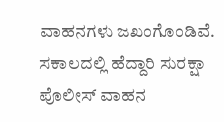ವಾಹನಗಳು ಜಖಂಗೊಂಡಿವೆ. ಸಕಾಲದಲ್ಲಿ ಹೆದ್ದಾರಿ ಸುರಕ್ಷಾ ಪೊಲೀಸ್ ವಾಹನ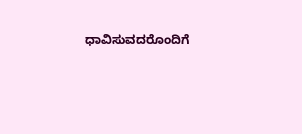ಧಾವಿಸುವದರೊಂದಿಗೆ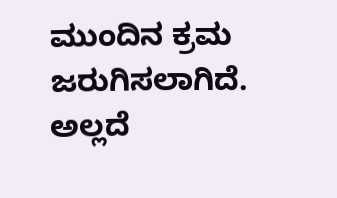ಮುಂದಿನ ಕ್ರಮ ಜರುಗಿಸಲಾಗಿದೆ. ಅಲ್ಲದೆ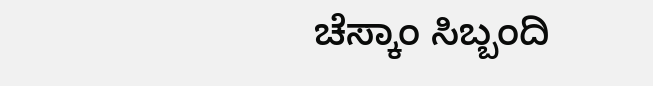ಚೆಸ್ಕಾಂ ಸಿಬ್ಬಂದಿ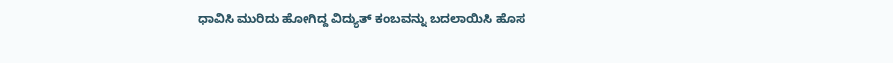ಧಾವಿಸಿ ಮುರಿದು ಹೋಗಿದ್ದ ವಿದ್ಯುತ್ ಕಂಬವನ್ನು ಬದಲಾಯಿಸಿ ಹೊಸ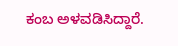ಕಂಬ ಅಳವಡಿಸಿದ್ದಾರೆ.